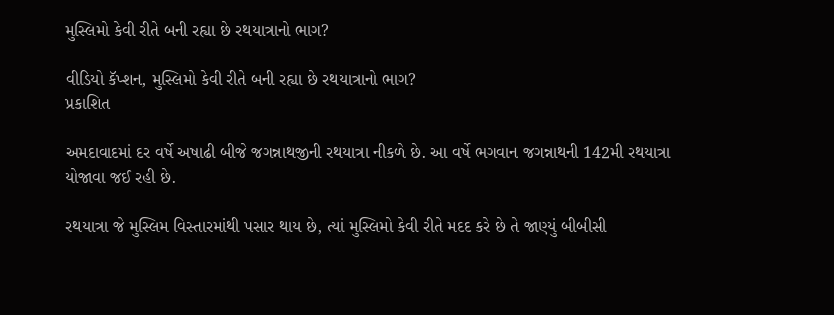મુસ્લિમો કેવી રીતે બની રહ્યા છે રથયાત્રાનો ભાગ?

વીડિયો કૅપ્શન, મુસ્લિમો કેવી રીતે બની રહ્યા છે રથયાત્રાનો ભાગ?
પ્રકાશિત

અમદાવાદમાં દર વર્ષે અષાઢી બીજે જગન્નાથજીની રથયાત્રા નીકળે છે. આ વર્ષે ભગવાન જગન્નાથની 142મી રથયાત્રા યોજાવા જઈ રહી છે.

રથયાત્રા જે મુસ્લિમ વિસ્તારમાંથી પસાર થાય છે, ત્યાં મુસ્લિમો કેવી રીતે મદદ કરે છે તે જાણ્યું બીબીસી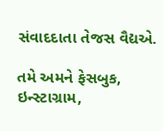સંવાદદાતા તેજસ વૈદ્યએ.

તમે અમને ફેસબુક, ઇન્સ્ટાગ્રામ,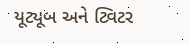યૂટ્યૂબ અને ટ્વિટર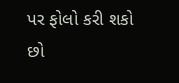પર ફોલો કરી શકો છો